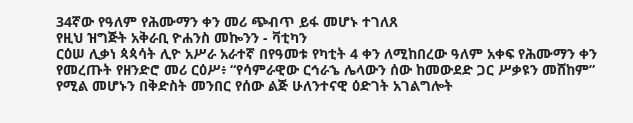34ኛው የዓለም የሕሙማን ቀን መሪ ጭብጥ ይፋ መሆኑ ተገለጸ
የዚህ ዝግጅት አቅራቢ ዮሐንስ መኰንን - ቫቲካን
ርዕሠ ሊቃነ ጳጳሳት ሊዮ አሥራ አራተኛ በየዓመቱ የካቲት 4 ቀን ለሚከበረው ዓለም አቀፍ የሕሙማን ቀን የመረጡት የዘንድሮ መሪ ርዕሥ፥ “የሳምራዊው ርኅራኄ ሌላውን ሰው ከመውደድ ጋር ሥቃዩን መሸከም” የሚል መሆኑን በቅድስት መንበር የሰው ልጅ ሁለንተናዊ ዕድገት አገልግሎት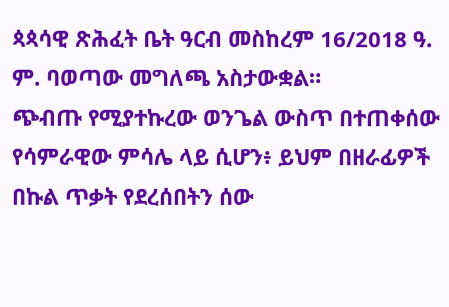ጳጳሳዊ ጽሕፈት ቤት ዓርብ መስከረም 16/2018 ዓ. ም. ባወጣው መግለጫ አስታውቋል።
ጭብጡ የሚያተኩረው ወንጌል ውስጥ በተጠቀሰው የሳምራዊው ምሳሌ ላይ ሲሆን፥ ይህም በዘራፊዎች በኩል ጥቃት የደረሰበትን ሰው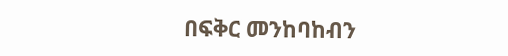በፍቅር መንከባከብን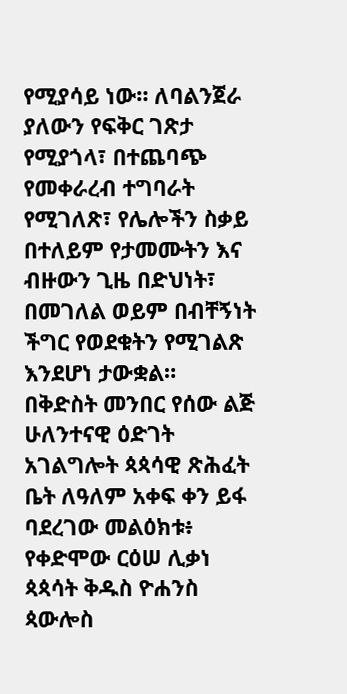የሚያሳይ ነው። ለባልንጀራ ያለውን የፍቅር ገጽታ የሚያጎላ፣ በተጨባጭ የመቀራረብ ተግባራት የሚገለጽ፣ የሌሎችን ስቃይ በተለይም የታመሙትን እና ብዙውን ጊዜ በድህነት፣ በመገለል ወይም በብቸኝነት ችግር የወደቁትን የሚገልጽ እንደሆነ ታውቋል።
በቅድስት መንበር የሰው ልጅ ሁለንተናዊ ዕድገት አገልግሎት ጳጳሳዊ ጽሕፈት ቤት ለዓለም አቀፍ ቀን ይፋ ባደረገው መልዕክቱ፥ የቀድሞው ርዕሠ ሊቃነ ጳጳሳት ቅዱስ ዮሐንስ ጳውሎስ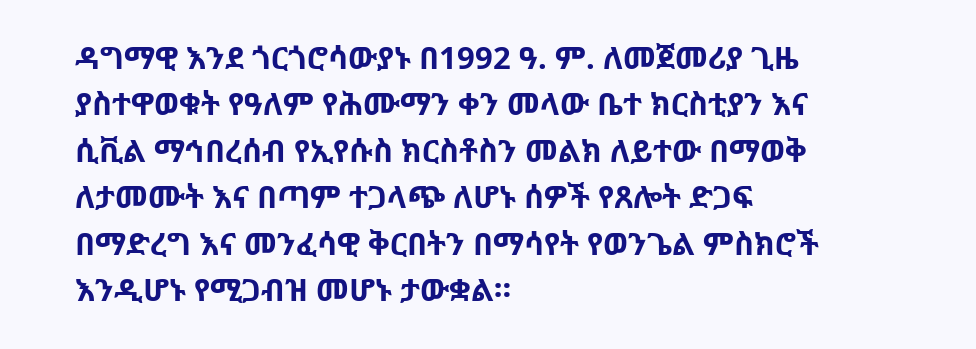ዳግማዊ እንደ ጎርጎሮሳውያኑ በ1992 ዓ. ም. ለመጀመሪያ ጊዜ ያስተዋወቁት የዓለም የሕሙማን ቀን መላው ቤተ ክርስቲያን እና ሲቪል ማኅበረሰብ የኢየሱስ ክርስቶስን መልክ ለይተው በማወቅ ለታመሙት እና በጣም ተጋላጭ ለሆኑ ሰዎች የጸሎት ድጋፍ በማድረግ እና መንፈሳዊ ቅርበትን በማሳየት የወንጌል ምስክሮች እንዲሆኑ የሚጋብዝ መሆኑ ታውቋል።